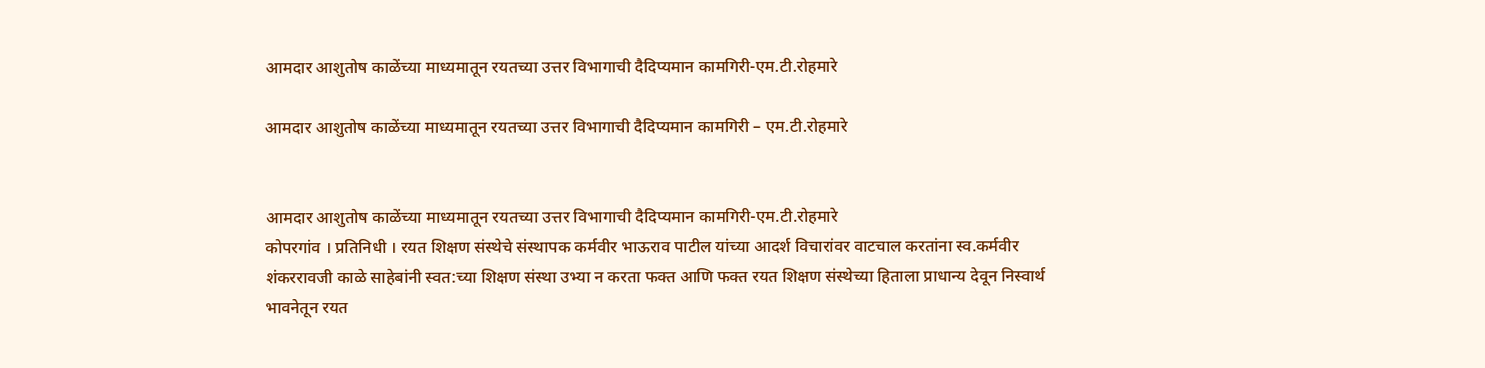आमदार आशुतोष काळेंच्या माध्यमातून रयतच्या उत्तर विभागाची दैदिप्यमान कामगिरी-एम.टी.रोहमारे

आमदार आशुतोष काळेंच्या माध्यमातून रयतच्या उत्तर विभागाची दैदिप्यमान कामगिरी – एम.टी.रोहमारे


आमदार आशुतोष काळेंच्या माध्यमातून रयतच्या उत्तर विभागाची दैदिप्यमान कामगिरी-एम.टी.रोहमारे
कोपरगांव । प्रतिनिधी । रयत शिक्षण संस्थेचे संस्थापक कर्मवीर भाऊराव पाटील यांच्या आदर्श विचारांवर वाटचाल करतांना स्व.कर्मवीर शंकररावजी काळे साहेबांनी स्वत:च्या शिक्षण संस्था उभ्या न करता फक्त आणि फक्त रयत शिक्षण संस्थेच्या हिताला प्राधान्य देवून निस्वार्थ भावनेतून रयत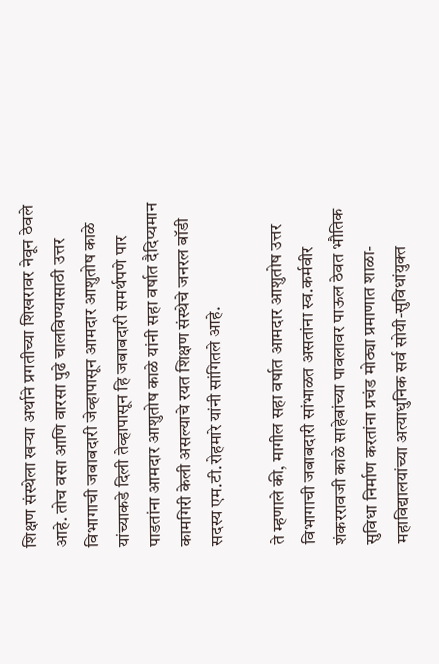शिक्षण संस्थेला खऱ्या अर्थाने प्रगतीच्या शिखरावर नेवून ठेवले आहे. तोच वसा आणि वारसा पुढे चालविण्यासाठी उत्तर विभागाची जबाबदारी जेव्हापासून आमदार आशुतोष काळे यांच्याकडे दिली तेव्हापासून हि जबाबदारी समर्थपणे पार पाडतांना आमदार आशुतोष काळे यांनी सहा वर्षात दैदिप्यमान कामगिरी केली असल्याचे रयत शिक्षण संस्थेचे जनरल बॉडी सदस्य एम.टी.रोहमारे यांनी सांगितले आहे.

ते म्हणाले की, मागील सहा वर्षात आमदार आशुतोष उत्तर विभागाची जबाबदारी सांभाळत असतांना स्व.कर्मवीर शंकररावजी काळे साहेबांच्या पावलावर पाऊल ठेवत भौतिक सुविधा निर्माण करतांना प्रचंड मोठ्या प्रमाणात शाळा-महाविद्यालयांच्या अत्याधुनिक सर्व सोयी-सुविधांयुक्त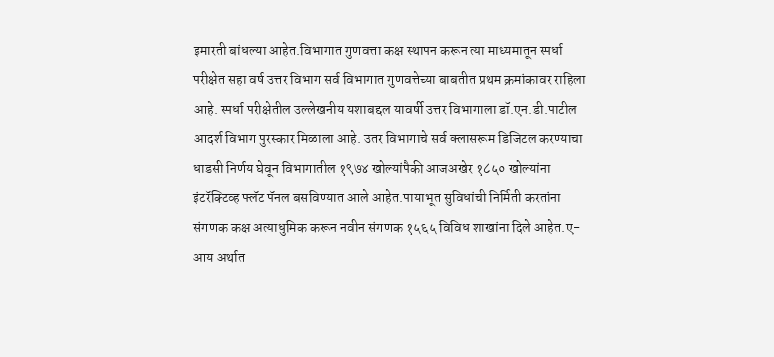इमारती बांधल्या आहेत.विभागात गुणवत्ता कक्ष स्थापन करून त्या माध्यमातून स्पर्धा परीक्षेत सहा वर्ष उत्तर विभाग सर्व विभागात गुणवत्तेच्या बाबतीत प्रथम क्रमांकावर राहिला आहे. स्पर्धा परीक्षेतील उल्लेखनीय यशाबद्दल यावर्षी उत्तर विभागाला डॉ.एन.डी.पाटील आदर्श विभाग पुरस्कार मिळाला आहे. उतर विभागाचे सर्व क्लासरूम डिजिटल करण्याचा धाडसी निर्णय घेवून विभागातील १९७४ खोल्यांपैकी आजअखेर १८५० खोल्यांना इंटरॅक्टिव्ह फ्लॅट पॅनल बसविण्यात आले आहेत.पायाभूत सुविधांची निर्मिती करतांना संगणक कक्ष अत्याधुमिक करून नवीन संगणक १५६५ विविध शाखांना दिले आहेत.ए-आय अर्थात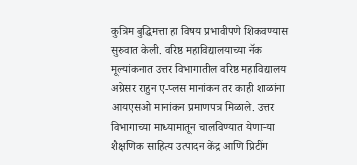कुत्रिम बुद्धिमत्ता हा विषय प्रभावीपणे शिकवण्यास सुरुवात केली. वरिष्ठ महाविद्यालयाच्या नॅक मूल्यांकनात उत्तर विभागातील वरिष्ठ महाविद्यालय अग्रेसर राहुन ए-प्लस मानांकन तर काही शाळांना आयएसओ मानांकन प्रमाणपत्र मिळाले. उत्तर विभागाच्या माध्यामातून चालविण्यात येणाऱ्या शैक्षणिक साहित्य उत्पादन केंद्र आणि प्रिटींग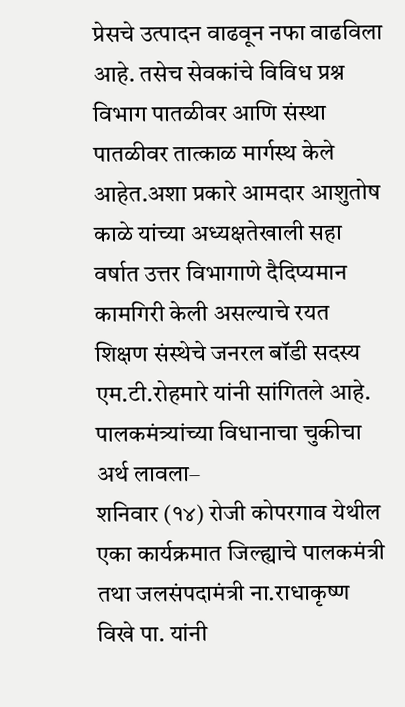प्रेसचे उत्पादन वाढवून नफा वाढविला आहे. तसेच सेवकांचे विविध प्रश्न विभाग पातळीवर आणि संस्था पातळीवर तात्काळ मार्गस्थ केले आहेत.अशा प्रकारे आमदार आशुतोष काळे यांच्या अध्यक्षतेखाली सहा वर्षात उत्तर विभागाणे दैदिप्यमान कामगिरी केली असल्याचे रयत शिक्षण संस्थेचे जनरल बॉडी सदस्य एम.टी.रोहमारे यांनी सांगितले आहे.
पालकमंत्र्यांच्या विधानाचा चुकीचा अर्थ लावला–
शनिवार (१४) रोजी कोपरगाव येथील एका कार्यक्रमात जिल्ह्याचे पालकमंत्री तथा जलसंपदामंत्री ना.राधाकृष्ण विखे पा. यांनी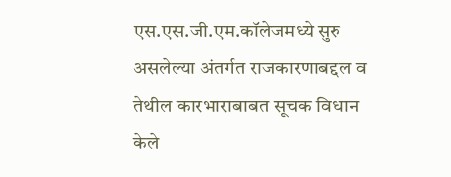एस.एस.जी.एम.कॉलेजमध्ये सुरु असलेल्या अंतर्गत राजकारणाबद्दल व तेथील कारभाराबाबत सूचक विधान केले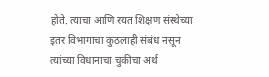होते. त्याचा आणि रयत शिक्षण संस्थेच्या इतर विभागाचा कुठलाही संबंध नसून त्यांच्या विधानाचा चुकीचा अर्थ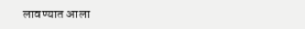लावण्यात आला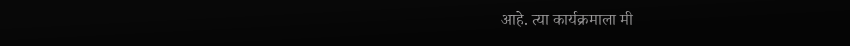आहे. त्या कार्यक्रमाला मी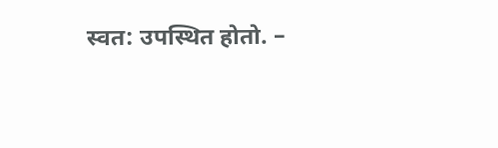स्वत: उपस्थित होतो. –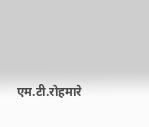एम.टी.रोहमारे